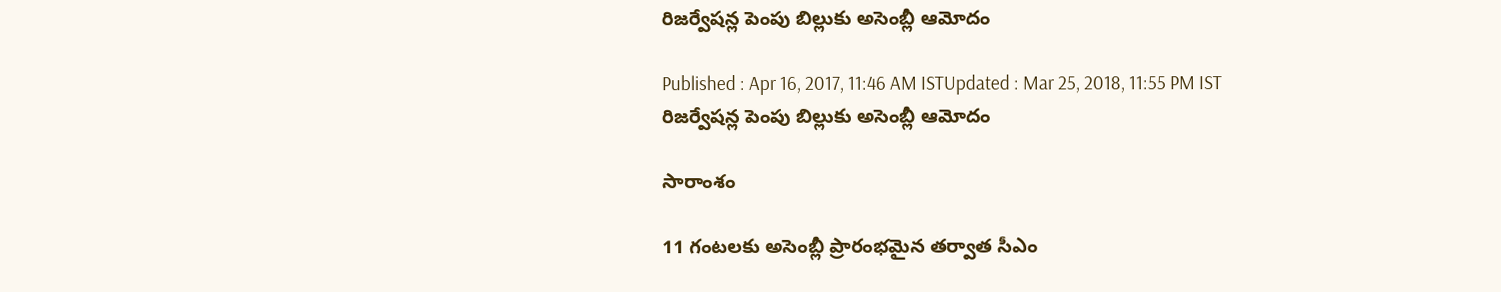రిజర్వేషన్ల పెంపు బిల్లుకు అసెంబ్లీ ఆమోదం

Published : Apr 16, 2017, 11:46 AM ISTUpdated : Mar 25, 2018, 11:55 PM IST
రిజర్వేషన్ల పెంపు బిల్లుకు అసెంబ్లీ ఆమోదం

సారాంశం

11 గంటలకు అసెంబ్లీ ప్రారంభమైన తర్వాత సీఎం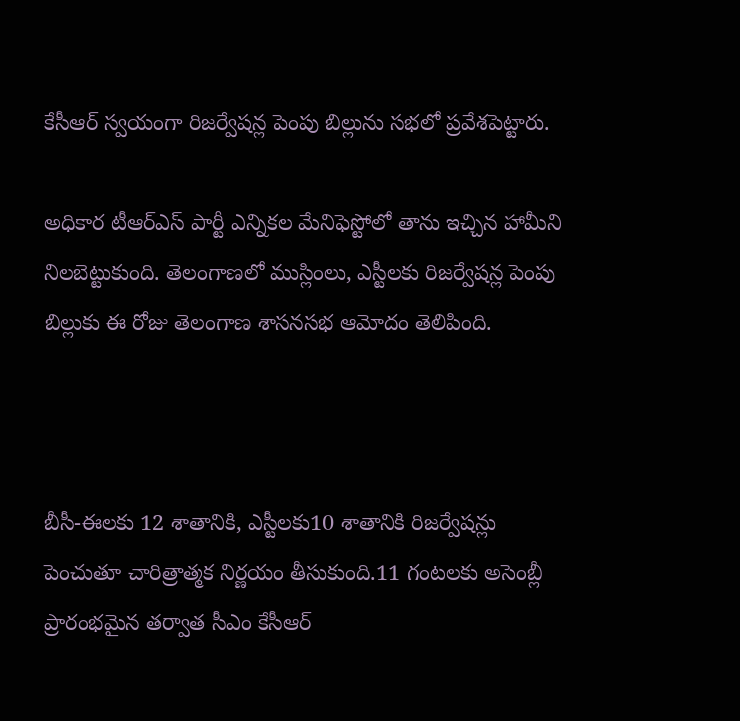కేసీఆర్‌ స్వయంగా రిజర్వేషన్ల పెంపు బిల్లును సభలో ప్రవేశపెట్టారు.

అధికార టీఆర్ఎస్ పార్టీ ఎన్నికల మేనిఫెస్టోలో తాను ఇచ్చిన హామీని నిలబెట్టుకుంది. తెలంగాణలో ముస్లింలు, ఎస్టీలకు రిజర్వేషన్ల పెంపు బిల్లుకు ఈ రోజు తెలంగాణ శాసనసభ ఆమోదం తెలిపింది.



బీసీ-ఈలకు 12 శాతానికి, ఎస్టీలకు10 శాతానికి రిజర్వేషన్లు పెంచుతూ చారిత్రాత్మక నిర్ణయం తీసుకుంది.11 గంటలకు అసెంబ్లీ ప్రారంభమైన తర్వాత సీఎం కేసీఆర్‌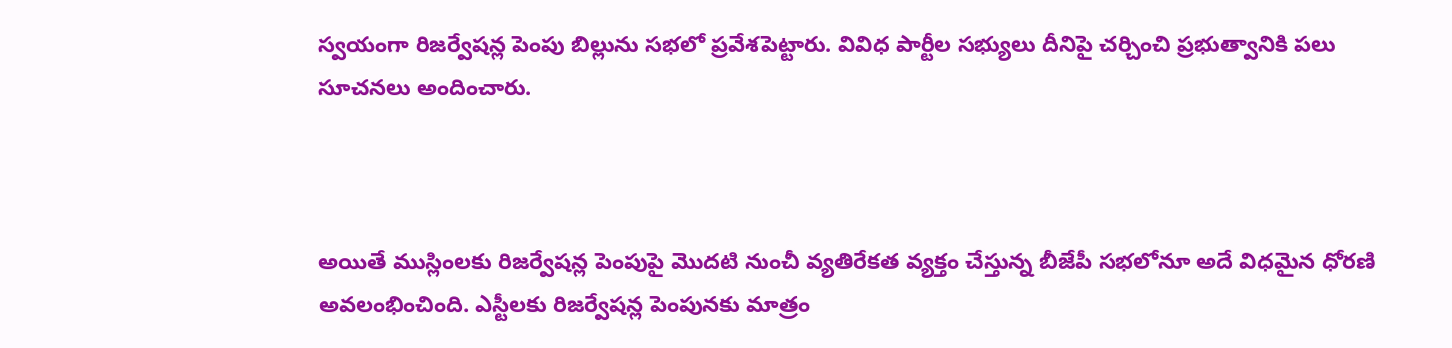స్వయంగా రిజర్వేషన్ల పెంపు బిల్లును సభలో ప్రవేశపెట్టారు. వివిధ పార్టీల సభ్యులు దీనిపై చర్చించి ప్రభుత్వానికి పలు సూచనలు అందించారు.



అయితే ముస్లింలకు రిజర్వేషన్ల పెంపుపై మొదటి నుంచీ వ్యతిరేకత వ్యక్తం చేస్తున్న బీజేపీ సభలోనూ అదే విధమైన ధోరణి అవలంభించింది. ఎస్టీలకు రిజర్వేషన్ల పెంపునకు మాత్రం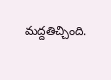మద్దతిచ్చింది.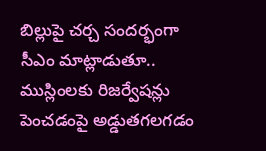బిల్లుపై చర్చ సందర్భంగా సీఎం మాట్లాడుతూ.. ముస్లింలకు రిజర్వేషన్లు పెంచడంపై అడ్డుతగలగడం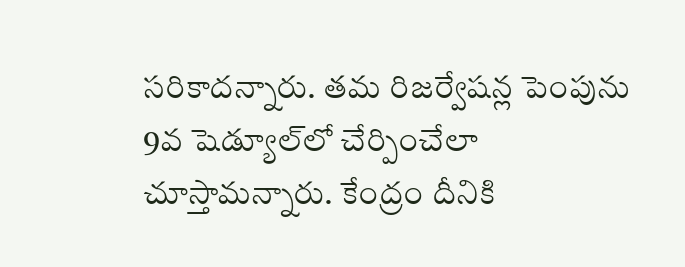సరికాదన్నారు. తమ రిజర్వేషన్ల పెంపును  9వ షెడ్యూల్‌లో చేర్పించేలా చూస్తామన్నారు. కేంద్రం దీనికి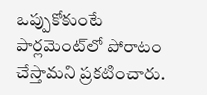ఒప్పుకోకుంటే పార్లమెంట్‌లో పోరాటం చేస్తామని ప్రకటించారు.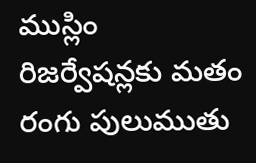ముస్లిం రిజర్వేషన్లకు మతం రంగు పులుముతు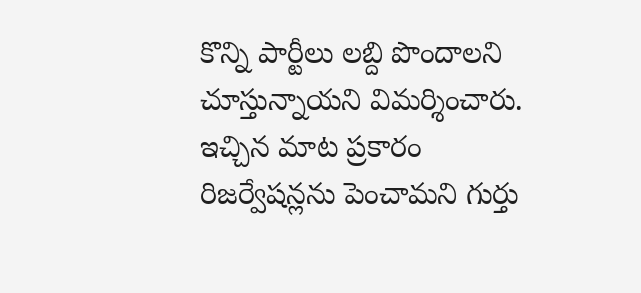కొన్ని పార్టీలు లబ్ది పొందాలని చూస్తున్నాయని విమర్శించారు. ఇచ్చిన మాట ప్రకారం రిజర్వేషన్లను పెంచామని గుర్తు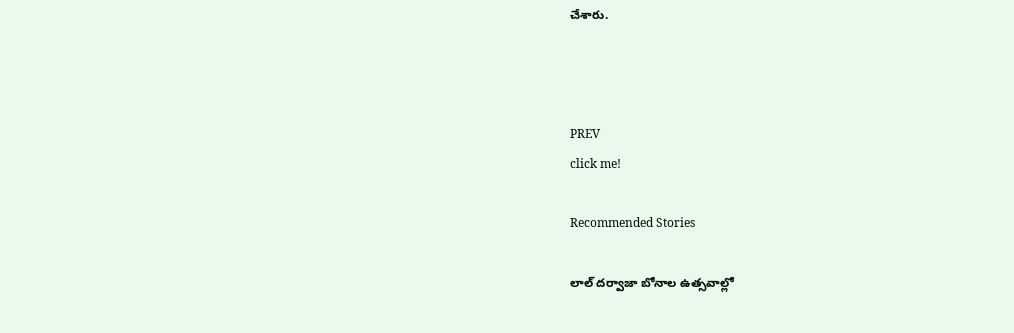చేశారు.



PREV
click me!

Recommended Stories

లాల్ దర్వాజా బోనాల ఉత్సవాల్లో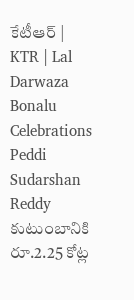కేటీఆర్ | KTR | Lal Darwaza Bonalu Celebrations
Peddi Sudarshan Reddy కుటుంబానికి రూ.2.25 కోట్ల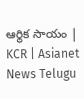ఆర్థిక సాయం | KCR | Asianet News Telugu